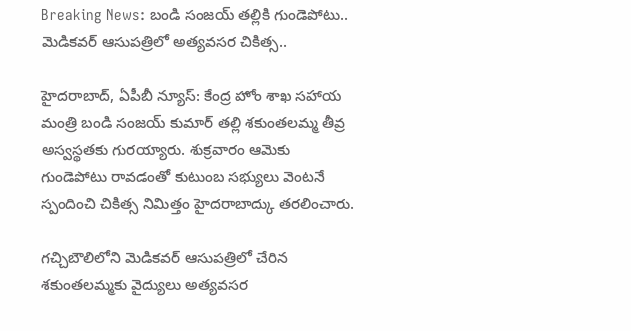Breaking News: బండి సంజయ్ తల్లికి గుండెపోటు.. మెడికవర్ ఆసుపత్రిలో అత్యవసర చికిత్స..

హైదరాబాద్, ఏపీబీ న్యూస్: కేంద్ర హోం శాఖ సహాయ మంత్రి బండి సంజయ్ కుమార్ తల్లి శకుంతలమ్మ తీవ్ర అస్వస్థతకు గురయ్యారు. శుక్రవారం ఆమెకు గుండెపోటు రావడంతో కుటుంబ సభ్యులు వెంటనే స్పందించి చికిత్స నిమిత్తం హైదరాబాద్కు తరలించారు.

గచ్చిబౌలిలోని మెడికవర్ ఆసుపత్రిలో చేరిన శకుంతలమ్మకు వైద్యులు అత్యవసర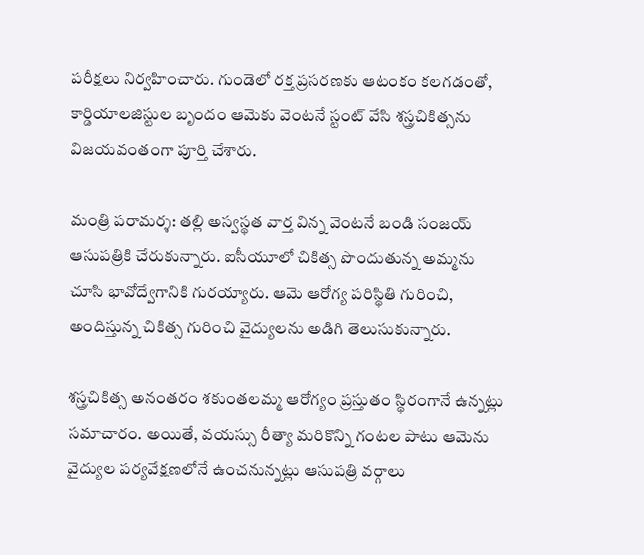పరీక్షలు నిర్వహించారు. గుండెలో రక్త ప్రసరణకు ఆటంకం కలగడంతో, కార్డియాలజిస్టుల బృందం ఆమెకు వెంటనే స్టంట్ వేసి శస్త్రచికిత్సను విజయవంతంగా పూర్తి చేశారు.

మంత్రి పరామర్శ: తల్లి అస్వస్థత వార్త విన్న వెంటనే బండి సంజయ్ ఆసుపత్రికి చేరుకున్నారు. ఐసీయూలో చికిత్స పొందుతున్న అమ్మను చూసి భావోద్వేగానికి గురయ్యారు. ఆమె ఆరోగ్య పరిస్థితి గురించి, అందిస్తున్న చికిత్స గురించి వైద్యులను అడిగి తెలుసుకున్నారు.

శస్త్రచికిత్స అనంతరం శకుంతలమ్మ ఆరోగ్యం ప్రస్తుతం స్థిరంగానే ఉన్నట్లు సమాచారం. అయితే, వయస్సు రీత్యా మరికొన్ని గంటల పాటు ఆమెను వైద్యుల పర్యవేక్షణలోనే ఉంచనున్నట్లు ఆసుపత్రి వర్గాలు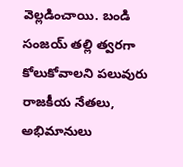వెల్లడించాయి. బండి సంజయ్ తల్లి త్వరగా కోలుకోవాలని పలువురు రాజకీయ నేతలు, అభిమానులు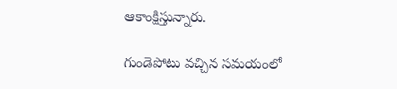ఆకాంక్షిస్తున్నారు.

గుండెపోటు వచ్చిన సమయంలో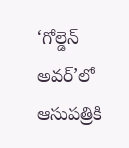‘గోల్డెన్ అవర్’లో ఆసుపత్రికి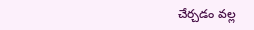చేర్చడం వల్ల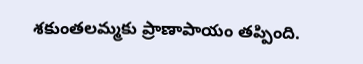శకుంతలమ్మకు ప్రాణాపాయం తప్పింది.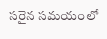సరైన సమయంలో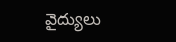వైద్యులు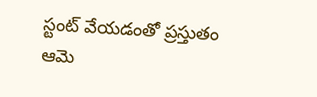స్టంట్ వేయడంతో ప్రస్తుతం ఆమె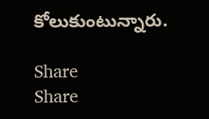కోలుకుంటున్నారు.

Share
Share